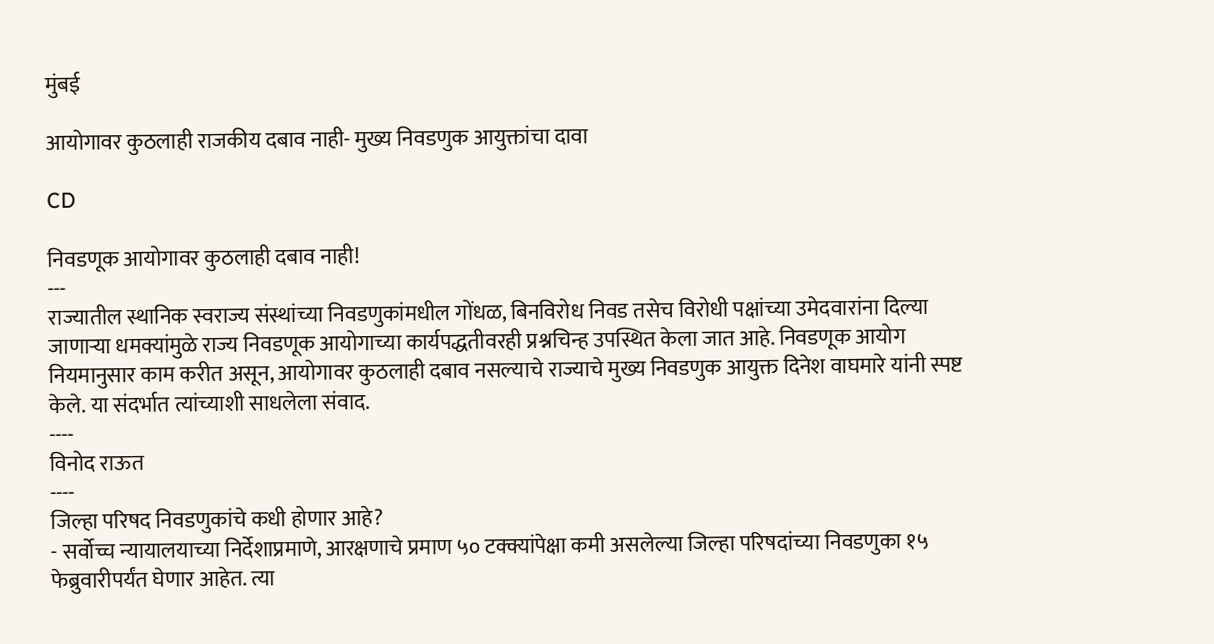मुंबई

आयोगावर कुठलाही राजकीय दबाव नाही- मुख्य निवडणुक आयुक्तांचा दावा

CD

निवडणूक आयोगावर कुठलाही दबाव नाही!
---
राज्यातील स्थानिक स्वराज्य संस्थांच्या निवडणुकांमधील गोंधळ, बिनविरोध निवड तसेच विरोधी पक्षांच्या उमेदवारांना दिल्या जाणाऱ्या धमक्यांमुळे राज्य निवडणूक आयोगाच्या कार्यपद्धतीवरही प्रश्नचिन्ह उपस्थित केला जात आहे. निवडणूक आयोग नियमानुसार काम करीत असून, आयोगावर कुठलाही दबाव नसल्याचे राज्याचे मुख्य निवडणुक आयुक्त दिनेश वाघमारे यांनी स्पष्ट केले. या संदर्भात त्यांच्याशी साधलेला संवाद.
----
विनोद राऊत
----
जिल्हा परिषद निवडणुकांचे कधी होणार आहे?
- सर्वोच्च न्यायालयाच्या निर्देशाप्रमाणे, आरक्षणाचे प्रमाण ५० टक्क्यांपेक्षा कमी असलेल्या जिल्हा परिषदांच्या निवडणुका १५ फेब्रुवारीपर्यंत घेणार आहेत. त्या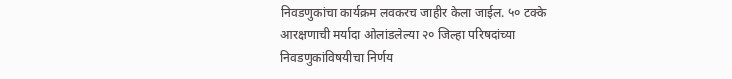निवडणुकांचा कार्यक्रम लवकरच जाहीर केला जाईल. ५० टक्के आरक्षणाची मर्यादा ओलांडलेल्या २० जिल्हा परिषदांच्या निवडणुकांविषयीचा निर्णय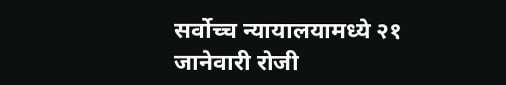सर्वोच्च न्यायालयामध्ये २१ जानेवारी रोजी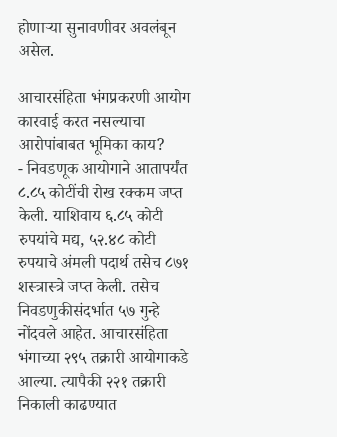होणाऱ्या सुनावणीवर अवलंबून असेल.

आचारसंहिता भंगप्रकरणी आयोग कारवाई करत नसल्याचा आरोपांबाबत भूमिका काय?
- निवडणूक आयोगाने आतापर्यंत ८.८५ कोटींची रोख रक्कम जप्त केली. याशिवाय ६.८५ कोटी रुपयांचे मद्य, ५२.४८ कोटी रुपयाचे अंमली पदार्थ तसेच ८७१ शस्त्रास्त्रे जप्त केली. तसेच निवडणुकीसंदर्भात ५७ गुन्हे नोंदवले आहेत. आचारसंहिता भंगाच्या २९५ तक्रारी आयोगाकडे आल्या. त्यापैकी २२१ तक्रारी निकाली काढण्यात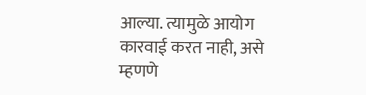आल्या. त्यामुळे आयोग कारवाई करत नाही, असे म्हणणे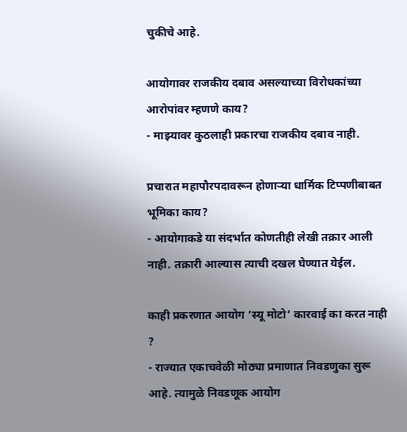चुकीचे आहे.

आयोगावर राजकीय दबाव असल्याच्या विरोधकांच्या आरोपांवर म्हणणे काय?
- माझ्यावर कुठलाही प्रकारचा राजकीय दबाव नाही.

प्रचारात महापौरपदावरून होणाऱ्या धार्मिक टिप्पणीबाबत भूमिका काय?
- आयोगाकडे या संदर्भात कोणतीही लेखी तक्रार आली नाही. तक्रारी आल्यास त्याची दखल घेण्यात येईल.

काही प्रकरणात आयोग ‘स्यू मोटो’ कारवाई का करत नाही ?
- राज्यात एकाचवेळी मोठ्या प्रमाणात निवडणुका सुरू आहे. त्यामुळे निवडणूक आयोग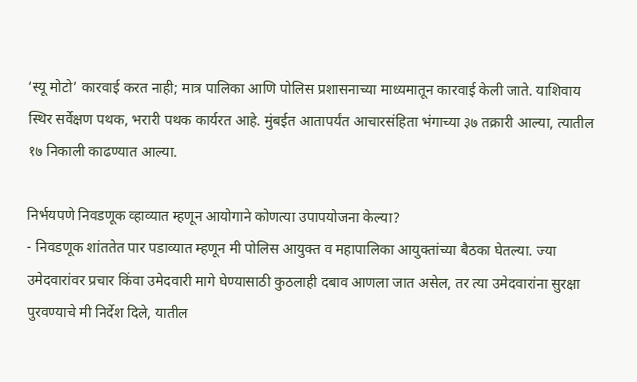‘स्यू मोटो’ कारवाई करत नाही; मात्र पालिका आणि पोलिस प्रशासनाच्या माध्यमातून कारवाई केली जाते. याशिवाय स्थिर सर्वेक्षण पथक, भरारी पथक कार्यरत आहे. मुंबईत आतापर्यंत आचारसंहिता भंगाच्या ३७ तक्रारी आल्या, त्यातील १७ निकाली काढण्यात आल्या.

निर्भयपणे निवडणूक व्हाव्यात म्हणून आयोगाने कोणत्या उपापयोजना केल्या?
- निवडणूक शांततेत पार पडाव्यात म्हणून मी पोलिस आयुक्त व महापालिका आयुक्तांच्या बैठका घेतल्या. ज्या उमेदवारांवर प्रचार किंवा उमेदवारी मागे घेण्यासाठी कुठलाही दबाव आणला जात असेल, तर त्या उमेदवारांना सुरक्षा पुरवण्याचे मी निर्देश दिले, यातील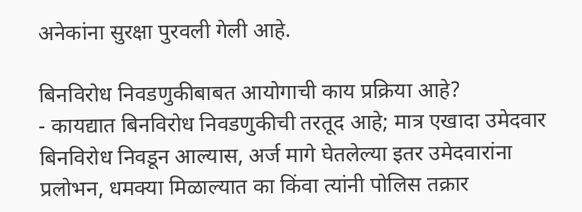अनेकांना सुरक्षा पुरवली गेली आहे.

बिनविरोध निवडणुकीबाबत आयोगाची काय प्रक्रिया आहे?
- कायद्यात बिनविरोध निवडणुकीची तरतूद आहे; मात्र एखादा उमेदवार बिनविरोध निवडून आल्यास, अर्ज मागे घेतलेल्या इतर उमेदवारांना प्रलोभन, धमक्या मिळाल्यात का किंवा त्यांनी पोलिस तक्रार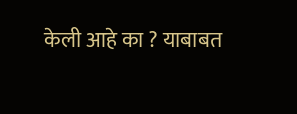केली आहे का ? याबाबत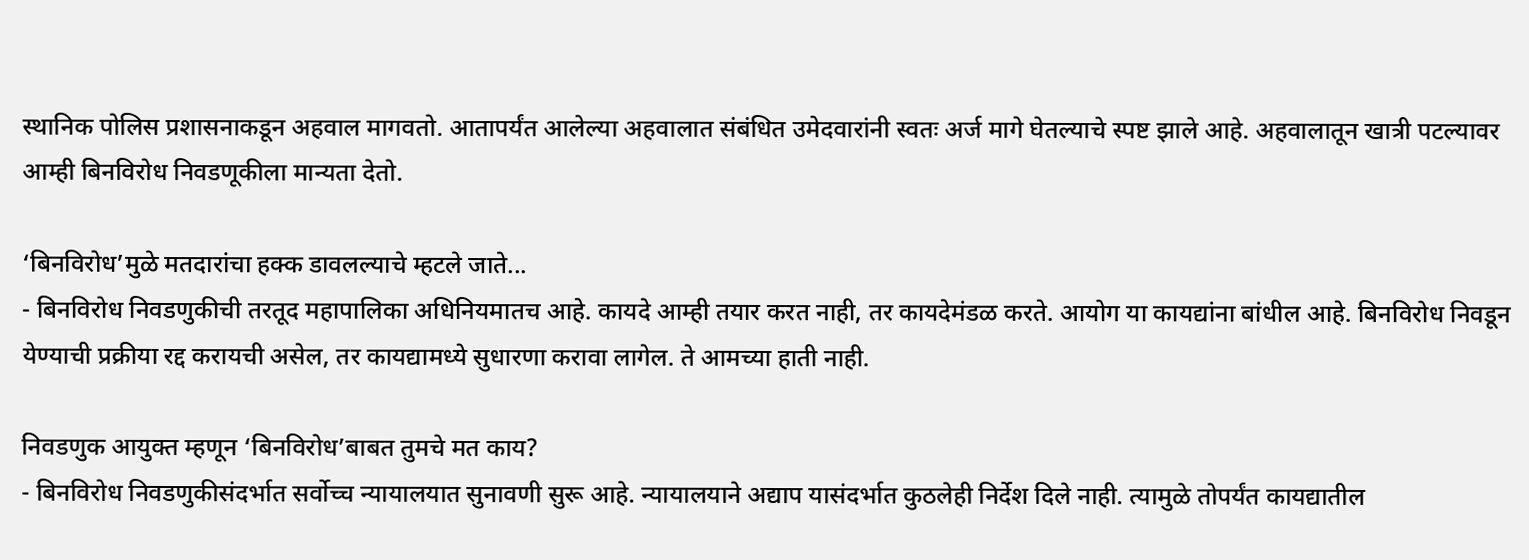स्थानिक पोलिस प्रशासनाकडून अहवाल मागवतो. आतापर्यंत आलेल्या अहवालात संबंधित उमेदवारांनी स्वतः अर्ज मागे घेतल्याचे स्पष्ट झाले आहे. अहवालातून खात्री पटल्यावर आम्ही बिनविरोध निवडणूकीला मान्यता देतो.

‘बिनविरोध’मुळे मतदारांचा हक्क डावलल्याचे म्हटले जाते...
- बिनविरोध निवडणुकीची तरतूद महापालिका अधिनियमातच आहे. कायदे आम्ही तयार करत नाही, तर कायदेमंडळ करते. आयोग या कायद्यांना बांधील आहे. बिनविरोध निवडून येण्याची प्रक्रीया रद्द करायची असेल, तर कायद्यामध्ये सुधारणा करावा लागेल. ते आमच्या हाती नाही.

निवडणुक आयुक्त म्हणून ‘बिनविरोध’बाबत तुमचे मत काय?
- बिनविरोध निवडणुकीसंदर्भात सर्वोच्च न्यायालयात सुनावणी सुरू आहे. न्यायालयाने अद्याप यासंदर्भात कुठलेही निर्देश दिले नाही. त्यामुळे तोपर्यंत कायद्यातील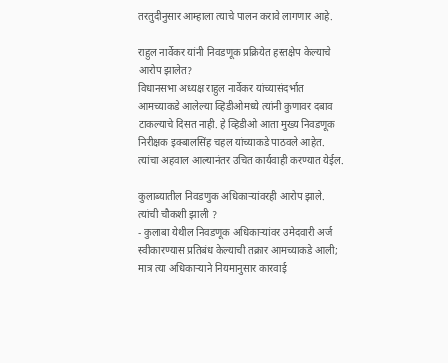तरतुदीनुसार आम्हाला त्याचे पालन करावे लागणार आहे.

राहुल नार्वेकर यांनी निवडणूक प्रक्रियेत हस्तक्षेप केल्याचे आरोप झालेत?
विधानसभा अध्यक्ष राहुल नार्वेकर यांच्यासंदर्भात आमच्याकडे आलेल्या व्हिडीओमध्ये त्यांनी कुणावर दबाव टाकल्याचे दिसत नाही. हे व्हिडीओ आता मुख्य निवडणूक निरीक्षक इक्बालसिंह चहल यांच्याकडे पाठवले आहेत. त्यांचा अहवाल आल्यानंतर उचित कार्यवाही करण्यात येईल.

कुलाब्यातील निवडणुक अधिकाऱ्यांवरही आरोप झाले. त्यांची चौकशी झाली ?
- कुलाबा येथील निवडणूक अधिकाऱ्यांवर उमेदवारी अर्ज स्वीकारण्यास प्रतिबंध केल्याची तक्रार आमच्याकडे आली; मात्र त्या अधिकाऱ्याने नियमानुसार कारवाई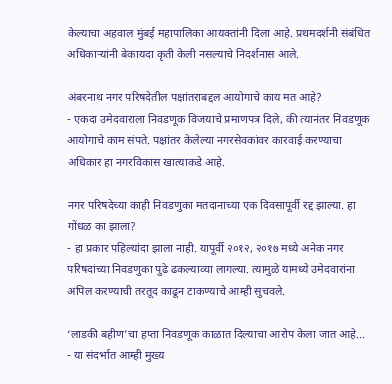केल्याचा अहवाल मुंबई महापालिका आयक्तांनी दिला आहे. प्रथमदर्शनी संबंधित अधिकाऱ्यांनी बेकायदा कृती केली नसल्याचे निदर्शनास आले.

अंबरनाथ नगर परिषदेतील पक्षांतराबद्दल आयोगाचे काय मत आहे?
- एकदा उमेदवाराला निवडणूक विजयाचे प्रमाणपत्र दिले, की त्यानंतर निवडणूक आयोगाचे काम संपते. पक्षांतर केलेल्या नगरसेवकांवर कारवाई करण्याचा अधिकार हा नगरविकास खात्याकडे आहे.

नगर परिषदेच्या काही निवडणुका मतदानाच्या एक दिवसापूर्वी रद्द झाल्या. हा गोंधळ का झाला?
- हा प्रकार पहिल्यांदा झाला नाही. यापूर्वी २०१२, २०१७ मध्ये अनेक नगर परिषदांच्या निवडणुका पुढे ढकल्याव्या लागल्या. त्यामुळे यामध्ये उमेदवारांना अपिल करण्याची तरतूद काढून टाकण्याचे आम्ही सुचवले.

‘लाडकी बहीण’चा हप्ता निवडणूक काळात दिल्याचा आरोप केला जात आहे...
- या संदर्भात आम्ही मुख्य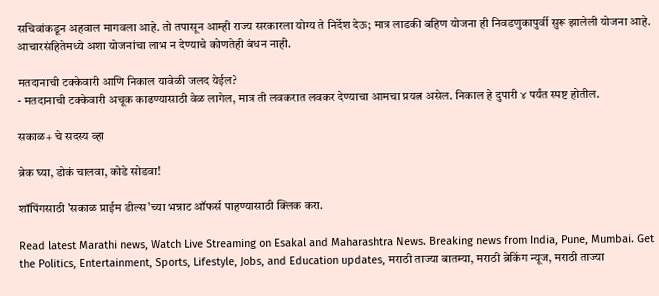सचिवांकडून अहवाल मागवला आहे. तो तपासून आम्ही राज्य सरकारला योग्य ते निर्देश देऊ; मात्र लाडकी बहिण योजना ही निवडणुकापुर्वी सुरू झालेली योजना आहे. आचारसंहितेमध्ये अशा योजनांचा लाभ न देण्याचे कोणतेही बंधन नाही.

मतदानाची टक्केवारी आणि निकाल यावेळी जलद येईल?
- मतदानाची टक्केवारी अचूक काढण्यासाठी वेळ लागेल, मात्र ती लवकरात लवकर देण्याचा आमचा प्रयत्न असेल. निकाल हे दुपारी ४ पर्यंत स्पष्ट होतील.

सकाळ+ चे सदस्य व्हा

ब्रेक घ्या, डोकं चालवा, कोडे सोडवा!

शॉपिंगसाठी 'सकाळ प्राईम डील्स'च्या भन्नाट ऑफर्स पाहण्यासाठी क्लिक करा.

Read latest Marathi news, Watch Live Streaming on Esakal and Maharashtra News. Breaking news from India, Pune, Mumbai. Get the Politics, Entertainment, Sports, Lifestyle, Jobs, and Education updates, मराठी ताज्या बातम्या, मराठी ब्रेकिंग न्यूज, मराठी ताज्या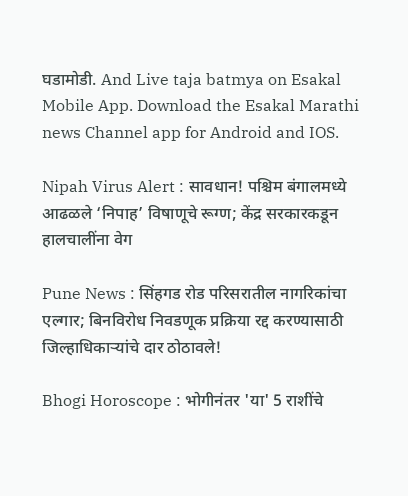घडामोडी. And Live taja batmya on Esakal Mobile App. Download the Esakal Marathi news Channel app for Android and IOS.

Nipah Virus Alert : सावधान! पश्चिम बंगालमध्ये आढळले ‘निपाह’ विषाणूचे रूग्ण; केंद्र सरकारकडून हालचालींना वेग

Pune News : सिंहगड रोड परिसरातील नागरिकांचा एल्गार; बिनविरोध निवडणूक प्रक्रिया रद्द करण्यासाठी जिल्हाधिकाऱ्यांचे दार ठोठावले!

Bhogi Horoscope : भोगीनंतर 'या' 5 राशींचे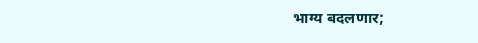भाग्य बदलणार;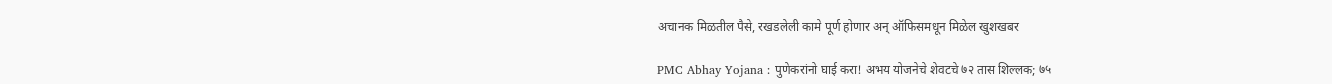अचानक मिळतील पैसे, रखडलेली कामे पूर्ण होणार अन् ऑफिसमधून मिळेल खुशखबर

PMC Abhay Yojana : पुणेकरांनो घाई करा! अभय योजनेचे शेवटचे ७२ तास शिल्लक; ७५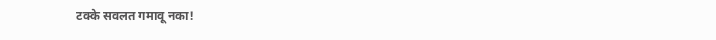टक्के सवलत गमावू नका!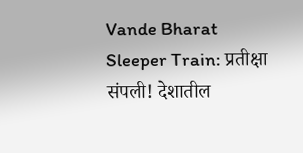Vande Bharat Sleeper Train: प्रतीक्षा संपली! देशातील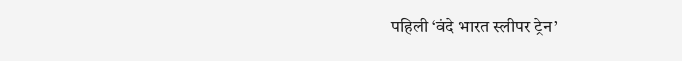पहिली ‘वंदे भारत स्लीपर ट्रेन’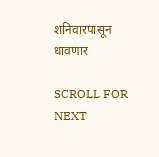शनिवारपासून धावणार

SCROLL FOR NEXT